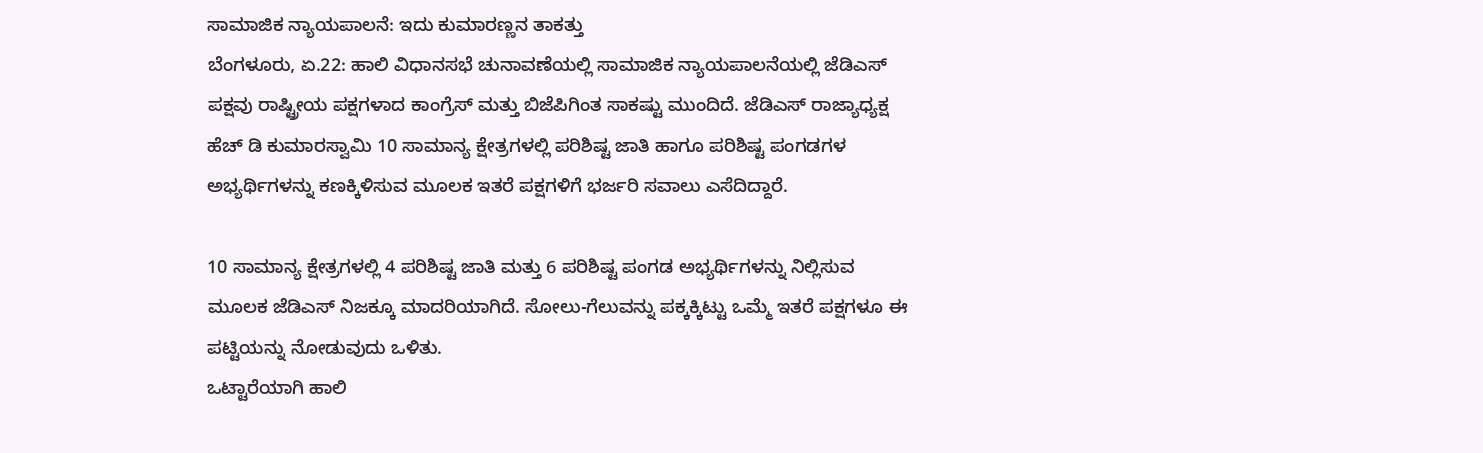ಸಾಮಾಜಿಕ ನ್ಯಾಯಪಾಲನೆ: ಇದು ಕುಮಾರಣ್ಣನ ತಾಕತ್ತು
ಬೆಂಗಳೂರು, ಏ.22: ಹಾಲಿ ವಿಧಾನಸಭೆ ಚುನಾವಣೆಯಲ್ಲಿ ಸಾಮಾಜಿಕ ನ್ಯಾಯಪಾಲನೆಯಲ್ಲಿ ಜೆಡಿಎಸ್ ಪಕ್ಷವು ರಾಷ್ಟ್ರೀಯ ಪಕ್ಷಗಳಾದ ಕಾಂಗ್ರೆಸ್ ಮತ್ತು ಬಿಜೆಪಿಗಿಂತ ಸಾಕಷ್ಟು ಮುಂದಿದೆ. ಜೆಡಿಎಸ್ ರಾಜ್ಯಾಧ್ಯಕ್ಷ ಹೆಚ್ ಡಿ ಕುಮಾರಸ್ವಾಮಿ 10 ಸಾಮಾನ್ಯ ಕ್ಷೇತ್ರಗಳಲ್ಲಿ ಪರಿಶಿಷ್ಟ ಜಾತಿ ಹಾಗೂ ಪರಿಶಿಷ್ಟ ಪಂಗಡಗಳ ಅಭ್ಯರ್ಥಿಗಳನ್ನು ಕಣಕ್ಕಿಳಿಸುವ ಮೂಲಕ ಇತರೆ ಪಕ್ಷಗಳಿಗೆ ಭರ್ಜರಿ ಸವಾಲು ಎಸೆದಿದ್ದಾರೆ.

10 ಸಾಮಾನ್ಯ ಕ್ಷೇತ್ರಗಳಲ್ಲಿ 4 ಪರಿಶಿಷ್ಟ ಜಾತಿ ಮತ್ತು 6 ಪರಿಶಿಷ್ಟ ಪಂಗಡ ಅಭ್ಯರ್ಥಿಗಳನ್ನು ನಿಲ್ಲಿಸುವ ಮೂಲಕ ಜೆಡಿಎಸ್ ನಿಜಕ್ಕೂ ಮಾದರಿಯಾಗಿದೆ. ಸೋಲು-ಗೆಲುವನ್ನು ಪಕ್ಕಕ್ಕಿಟ್ಟು ಒಮ್ಮೆ ಇತರೆ ಪಕ್ಷಗಳೂ ಈ ಪಟ್ಟಿಯನ್ನು ನೋಡುವುದು ಒಳಿತು.
ಒಟ್ಟಾರೆಯಾಗಿ ಹಾಲಿ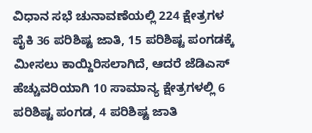ವಿಧಾನ ಸಭೆ ಚುನಾವಣೆಯಲ್ಲಿ 224 ಕ್ಷೇತ್ರಗಳ ಪೈಕಿ 36 ಪರಿಶಿಷ್ಟ ಜಾತಿ, 15 ಪರಿಶಿಷ್ಟ ಪಂಗಡಕ್ಕೆ ಮೀಸಲು ಕಾಯ್ದಿರಿಸಲಾಗಿದೆ, ಆದರೆ ಜೆಡಿಎಸ್ ಹೆಚ್ಚುವರಿಯಾಗಿ 10 ಸಾಮಾನ್ಯ ಕ್ಷೇತ್ರಗಳಲ್ಲಿ 6 ಪರಿಶಿಷ್ಟ ಪಂಗಡ, 4 ಪರಿಶಿಷ್ಟ ಜಾತಿ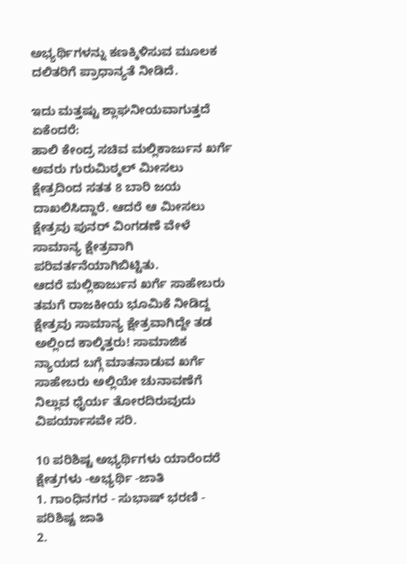ಅಭ್ಯರ್ಥಿಗಳನ್ನು ಕಣಕ್ಕಿಳಿಸುವ ಮೂಲಕ ದಲಿತರಿಗೆ ಪ್ರಾಧಾನ್ಯತೆ ನೀಡಿದೆ.

ಇದು ಮತ್ತಷ್ಟು ಶ್ಲಾಘನೀಯವಾಗುತ್ತದೆ ಏಕೆಂದರೆ:
ಹಾಲಿ ಕೇಂದ್ರ ಸಚಿವ ಮಲ್ಲಿಕಾರ್ಜುನ ಖರ್ಗೆ ಅವರು ಗುರುಮಿಠ್ಕಲ್ ಮೀಸಲು ಕ್ಷೇತ್ರದಿಂದ ಸತತ 8 ಬಾರಿ ಜಯ ದಾಖಲಿಸಿದ್ದಾರೆ. ಆದರೆ ಆ ಮೀಸಲು ಕ್ಷೇತ್ರವು ಪುನರ್ ವಿಂಗಡಣೆ ವೇಳೆ ಸಾಮಾನ್ಯ ಕ್ಷೇತ್ರವಾಗಿ ಪರಿವರ್ತನೆಯಾಗಿಬಿಟ್ಟಿತು.
ಆದರೆ ಮಲ್ಲಿಕಾರ್ಜುನ ಖರ್ಗೆ ಸಾಹೇಬರು ತಮಗೆ ರಾಜಕೀಯ ಭೂಮಿಕೆ ನೀಡಿದ್ದ ಕ್ಷೇತ್ರವು ಸಾಮಾನ್ಯ ಕ್ಷೇತ್ರವಾಗಿದ್ದೇ ತಡ ಅಲ್ಲಿಂದ ಕಾಲ್ಕಿತ್ತರು! ಸಾಮಾಜಿಕ ನ್ಯಾಯದ ಬಗ್ಗೆ ಮಾತನಾಡುವ ಖರ್ಗೆ ಸಾಹೇಬರು ಅಲ್ಲಿಯೇ ಚುನಾವಣೆಗೆ ನಿಲ್ಲುವ ಧೈರ್ಯ ತೋರದಿರುವುದು ವಿಪರ್ಯಾಸವೇ ಸರಿ.

10 ಪರಿಶಿಷ್ಟ ಅಭ್ಯರ್ಥಿಗಳು ಯಾರೆಂದರೆ
ಕ್ಷೇತ್ರಗಳು -ಅಭ್ಯರ್ಥಿ -ಜಾತಿ
1. ಗಾಂಧಿನಗರ - ಸುಭಾಷ್ ಭರಣಿ - ಪರಿಶಿಷ್ಟ ಜಾತಿ
2.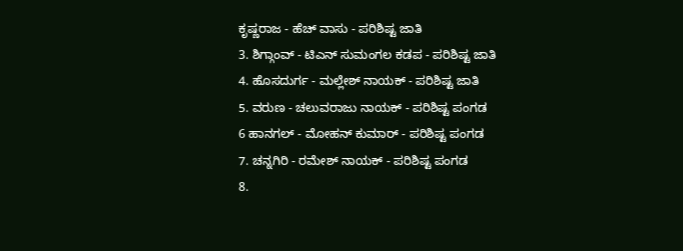ಕೃಷ್ಣರಾಜ - ಹೆಚ್ ವಾಸು - ಪರಿಶಿಷ್ಟ ಜಾತಿ
3. ಶಿಗ್ಗಾಂವ್ - ಟಿಎನ್ ಸುಮಂಗಲ ಕಡಪ - ಪರಿಶಿಷ್ಟ ಜಾತಿ
4. ಹೊಸದುರ್ಗ - ಮಲ್ಲೇಶ್ ನಾಯಕ್ - ಪರಿಶಿಷ್ಟ ಜಾತಿ
5. ವರುಣ - ಚಲುವರಾಜು ನಾಯಕ್ - ಪರಿಶಿಷ್ಟ ಪಂಗಡ
6 ಹಾನಗಲ್ - ಮೋಹನ್ ಕುಮಾರ್ - ಪರಿಶಿಷ್ಟ ಪಂಗಡ
7. ಚನ್ನಗಿರಿ - ರಮೇಶ್ ನಾಯಕ್ - ಪರಿಶಿಷ್ಟ ಪಂಗಡ
8.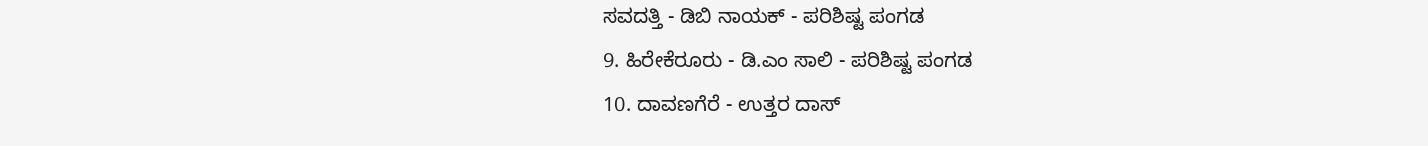ಸವದತ್ತಿ - ಡಿಬಿ ನಾಯಕ್ - ಪರಿಶಿಷ್ಟ ಪಂಗಡ
9. ಹಿರೇಕೆರೂರು - ಡಿ.ಎಂ ಸಾಲಿ - ಪರಿಶಿಷ್ಟ ಪಂಗಡ
10. ದಾವಣಗೆರೆ - ಉತ್ತರ ದಾಸ್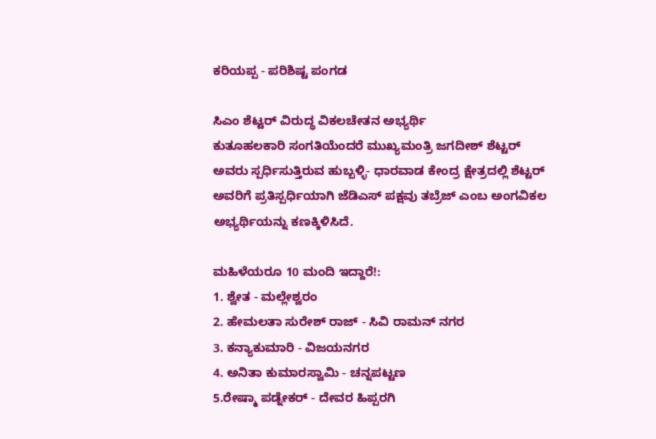ಕರಿಯಪ್ಪ - ಪರಿಶಿಷ್ಟ ಪಂಗಡ

ಸಿಎಂ ಶೆಟ್ಟರ್ ವಿರುದ್ಧ ವಿಕಲಚೇತನ ಅಭ್ಯರ್ಥಿ
ಕುತೂಹಲಕಾರಿ ಸಂಗತಿಯೆಂದರೆ ಮುಖ್ಯಮಂತ್ರಿ ಜಗದೀಶ್ ಶೆಟ್ಟರ್ ಅವರು ಸ್ಪರ್ಧಿಸುತ್ತಿರುವ ಹುಬ್ಬಳ್ಳಿ- ಧಾರವಾಡ ಕೇಂದ್ರ ಕ್ಷೇತ್ರದಲ್ಲಿ ಶೆಟ್ಟರ್ ಅವರಿಗೆ ಪ್ರತಿಸ್ಪರ್ಧಿಯಾಗಿ ಜೆಡಿಎಸ್ ಪಕ್ಷವು ತಬ್ರೆಜ್ ಎಂಬ ಅಂಗವಿಕಲ ಅಭ್ಯರ್ಥಿಯನ್ನು ಕಣಕ್ಕಿಳಿಸಿದೆ.

ಮಹಿಳೆಯರೂ 10 ಮಂದಿ ಇದ್ದಾರೆ!:
1. ಶ್ವೇತ - ಮಲ್ಲೇಶ್ವರಂ
2. ಹೇಮಲತಾ ಸುರೇಶ್ ರಾಜ್ - ಸಿವಿ ರಾಮನ್ ನಗರ
3. ಕನ್ಯಾಕುಮಾರಿ - ವಿಜಯನಗರ
4. ಅನಿತಾ ಕುಮಾರಸ್ವಾಮಿ - ಚನ್ನಪಟ್ಟಣ
5.ರೇಷ್ಮಾ ಪಡ್ನೇಕರ್ - ದೇವರ ಹಿಪ್ಪರಗಿ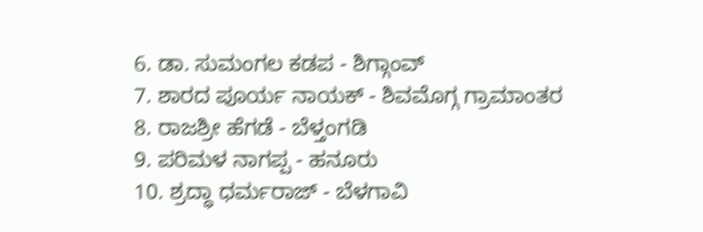6. ಡಾ. ಸುಮಂಗಲ ಕಡಪ - ಶಿಗ್ಗಾಂವ್
7. ಶಾರದ ಪೂರ್ಯ ನಾಯಕ್ - ಶಿವಮೊಗ್ಗ ಗ್ರಾಮಾಂತರ
8. ರಾಜಶ್ರೀ ಹೆಗಡೆ - ಬೆಳ್ತಂಗಡಿ
9. ಪರಿಮಳ ನಾಗಪ್ಪ - ಹನೂರು
10. ಶ್ರದ್ಧಾ ಧರ್ಮರಾಜ್ - ಬೆಳಗಾವಿ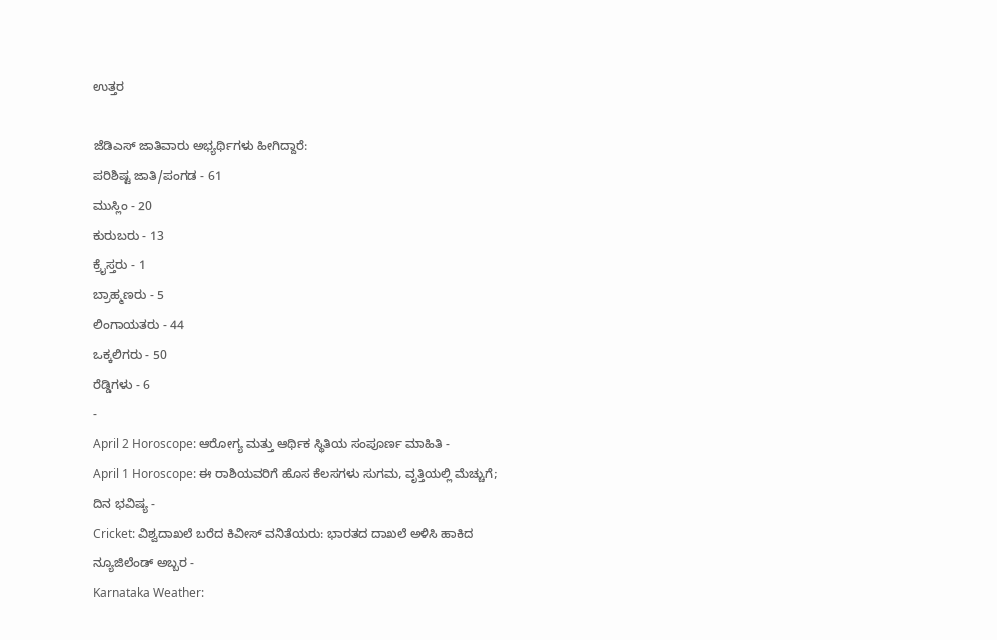ಉತ್ತರ

ಜೆಡಿಎಸ್ ಜಾತಿವಾರು ಅಭ್ಯರ್ಥಿಗಳು ಹೀಗಿದ್ದಾರೆ:
ಪರಿಶಿಷ್ಟ ಜಾತಿ/ಪಂಗಡ - 61
ಮುಸ್ಲಿಂ - 20
ಕುರುಬರು - 13
ಕ್ರೈಸ್ತರು - 1
ಬ್ರಾಹ್ಮಣರು - 5
ಲಿಂಗಾಯತರು - 44
ಒಕ್ಕಲಿಗರು - 50
ರೆಡ್ಡಿಗಳು - 6
-
April 2 Horoscope: ಆರೋಗ್ಯ ಮತ್ತು ಆರ್ಥಿಕ ಸ್ಥಿತಿಯ ಸಂಪೂರ್ಣ ಮಾಹಿತಿ -
April 1 Horoscope: ಈ ರಾಶಿಯವರಿಗೆ ಹೊಸ ಕೆಲಸಗಳು ಸುಗಮ, ವೃತ್ತಿಯಲ್ಲಿ ಮೆಚ್ಚುಗೆ; ದಿನ ಭವಿಷ್ಯ -
Cricket: ವಿಶ್ವದಾಖಲೆ ಬರೆದ ಕಿವೀಸ್ ವನಿತೆಯರು: ಭಾರತದ ದಾಖಲೆ ಅಳಿಸಿ ಹಾಕಿದ ನ್ಯೂಜಿಲೆಂಡ್ ಅಬ್ಬರ -
Karnataka Weather: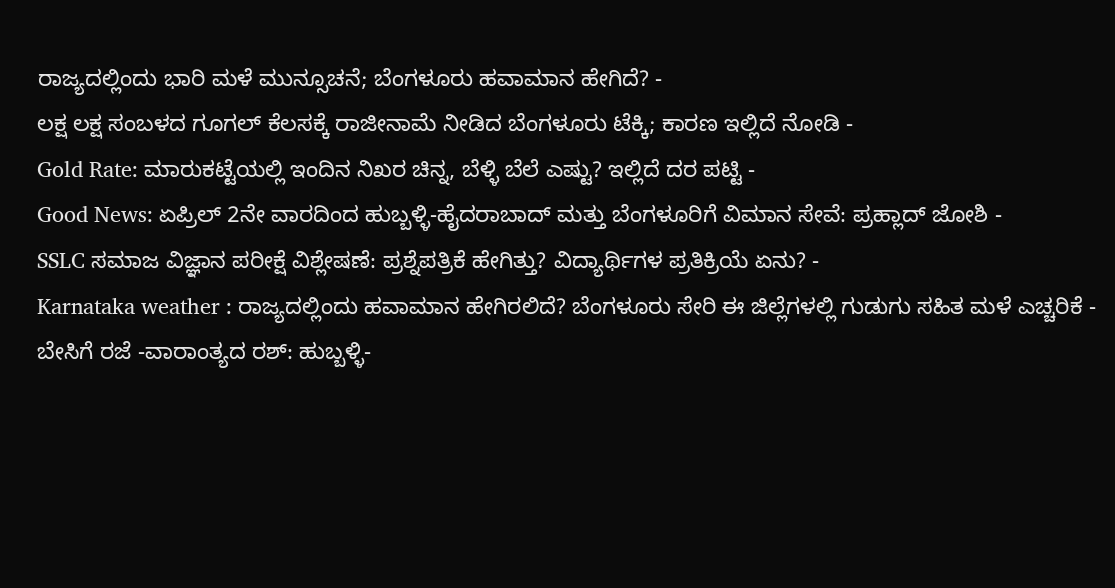ರಾಜ್ಯದಲ್ಲಿಂದು ಭಾರಿ ಮಳೆ ಮುನ್ಸೂಚನೆ; ಬೆಂಗಳೂರು ಹವಾಮಾನ ಹೇಗಿದೆ? -
ಲಕ್ಷ ಲಕ್ಷ ಸಂಬಳದ ಗೂಗಲ್ ಕೆಲಸಕ್ಕೆ ರಾಜೀನಾಮೆ ನೀಡಿದ ಬೆಂಗಳೂರು ಟೆಕ್ಕಿ; ಕಾರಣ ಇಲ್ಲಿದೆ ನೋಡಿ -
Gold Rate: ಮಾರುಕಟ್ಟೆಯಲ್ಲಿ ಇಂದಿನ ನಿಖರ ಚಿನ್ನ, ಬೆಳ್ಳಿ ಬೆಲೆ ಎಷ್ಟು? ಇಲ್ಲಿದೆ ದರ ಪಟ್ಟಿ -
Good News: ಏಪ್ರಿಲ್ 2ನೇ ವಾರದಿಂದ ಹುಬ್ಬಳ್ಳಿ-ಹೈದರಾಬಾದ್ ಮತ್ತು ಬೆಂಗಳೂರಿಗೆ ವಿಮಾನ ಸೇವೆ: ಪ್ರಹ್ಲಾದ್ ಜೋಶಿ -
SSLC ಸಮಾಜ ವಿಜ್ಞಾನ ಪರೀಕ್ಷೆ ವಿಶ್ಲೇಷಣೆ: ಪ್ರಶ್ನೆಪತ್ರಿಕೆ ಹೇಗಿತ್ತು? ವಿದ್ಯಾರ್ಥಿಗಳ ಪ್ರತಿಕ್ರಿಯೆ ಏನು? -
Karnataka weather : ರಾಜ್ಯದಲ್ಲಿಂದು ಹವಾಮಾನ ಹೇಗಿರಲಿದೆ? ಬೆಂಗಳೂರು ಸೇರಿ ಈ ಜಿಲ್ಲೆಗಳಲ್ಲಿ ಗುಡುಗು ಸಹಿತ ಮಳೆ ಎಚ್ಚರಿಕೆ -
ಬೇಸಿಗೆ ರಜೆ -ವಾರಾಂತ್ಯದ ರಶ್: ಹುಬ್ಬಳ್ಳಿ-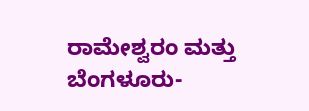ರಾಮೇಶ್ವರಂ ಮತ್ತು ಬೆಂಗಳೂರು-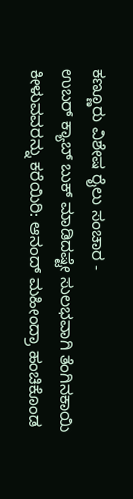ಕಣ್ಣೂರು ವಿಶೇಷ ರೈಲು ಸಂಚಾರ -
ಉಬರ್ ಕ್ಯಾಬ್ ಬುಕ್ ಮಾಡಿದಷ್ಟೇ ಸುಲಭವಾಗಿ ತೆಂಗಿನಕಾಯಿ ಕೀಳುವವರನ್ನು ಕರೆಯಿರಿ: ಆನಂದ್ ಮಹೀಂದ್ರಾ ಹಂಚಿಕೊಂಡ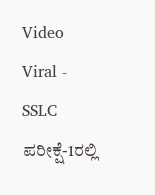Video Viral -
SSLC ಪರೀಕ್ಷೆ-1ರಲ್ಲಿ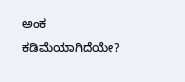ಅಂಕ ಕಡಿಮೆಯಾಗಿದೆಯೇ?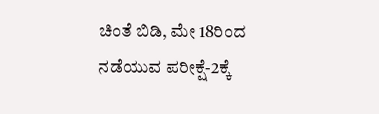ಚಿಂತೆ ಬಿಡಿ, ಮೇ 18ರಿಂದ ನಡೆಯುವ ಪರೀಕ್ಷೆ-2ಕ್ಕೆ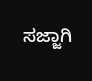ಸಜ್ಜಾಗಿ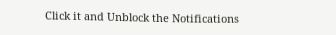Click it and Unblock the Notifications